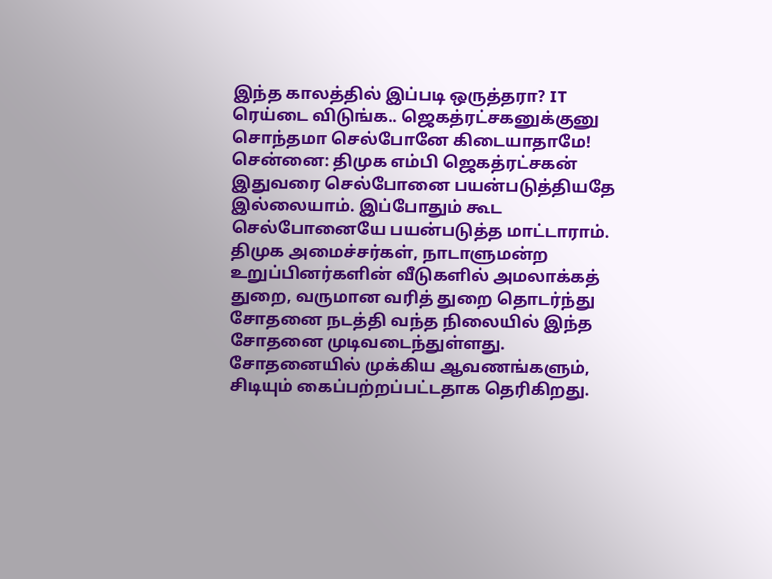இந்த காலத்தில் இப்படி ஒருத்தரா? IT ரெய்டை விடுங்க.. ஜெகத்ரட்சகனுக்குனு சொந்தமா செல்போனே கிடையாதாமே!
சென்னை: திமுக எம்பி ஜெகத்ரட்சகன் இதுவரை செல்போனை பயன்படுத்தியதே இல்லையாம். இப்போதும் கூட செல்போனையே பயன்படுத்த மாட்டாராம்.
திமுக அமைச்சர்கள், நாடாளுமன்ற உறுப்பினர்களின் வீடுகளில் அமலாக்கத் துறை, வருமான வரித் துறை தொடர்ந்து சோதனை நடத்தி வந்த நிலையில் இந்த சோதனை முடிவடைந்துள்ளது. சோதனையில் முக்கிய ஆவணங்களும், சிடியும் கைப்பற்றப்பட்டதாக தெரிகிறது.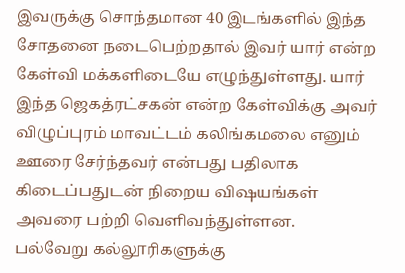இவருக்கு சொந்தமான 40 இடங்களில் இந்த சோதனை நடைபெற்றதால் இவர் யார் என்ற கேள்வி மக்களிடையே எழுந்துள்ளது. யார் இந்த ஜெகத்ரட்சகன் என்ற கேள்விக்கு அவர் விழுப்புரம் மாவட்டம் கலிங்கமலை எனும் ஊரை சேர்ந்தவர் என்பது பதிலாக கிடைப்பதுடன் நிறைய விஷயங்கள் அவரை பற்றி வெளிவந்துள்ளன.
பல்வேறு கல்லூரிகளுக்கு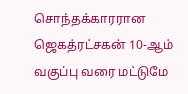சொந்தக்காரரான ஜெகத்ரட்சகன் 10-ஆம் வகுப்பு வரை மட்டுமே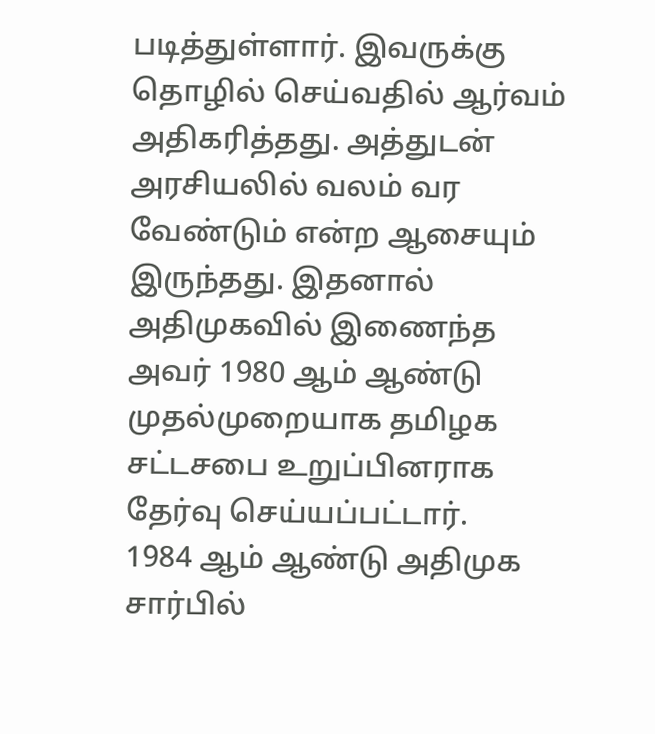படித்துள்ளார். இவருக்கு தொழில் செய்வதில் ஆர்வம் அதிகரித்தது. அத்துடன் அரசியலில் வலம் வர வேண்டும் என்ற ஆசையும் இருந்தது. இதனால் அதிமுகவில் இணைந்த அவர் 1980 ஆம் ஆண்டு முதல்முறையாக தமிழக சட்டசபை உறுப்பினராக தேர்வு செய்யப்பட்டார்.
1984 ஆம் ஆண்டு அதிமுக சார்பில்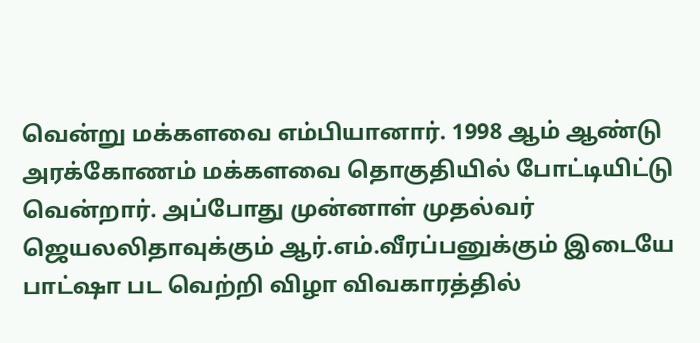வென்று மக்களவை எம்பியானார். 1998 ஆம் ஆண்டு அரக்கோணம் மக்களவை தொகுதியில் போட்டியிட்டு வென்றார். அப்போது முன்னாள் முதல்வர் ஜெயலலிதாவுக்கும் ஆர்.எம்.வீரப்பனுக்கும் இடையே பாட்ஷா பட வெற்றி விழா விவகாரத்தில்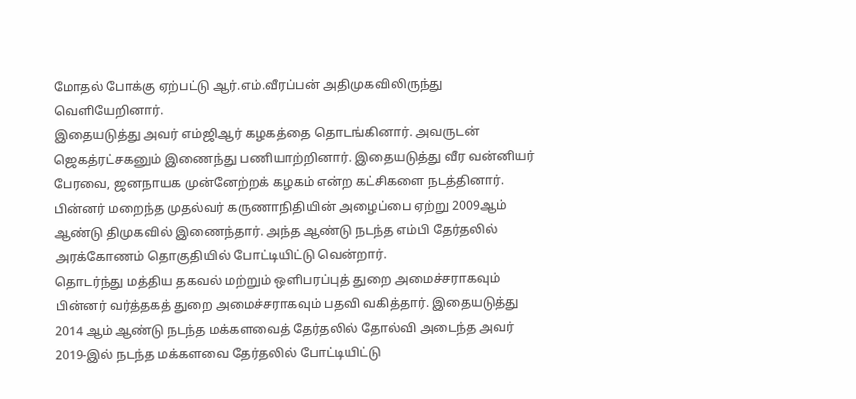மோதல் போக்கு ஏற்பட்டு ஆர்.எம்.வீரப்பன் அதிமுகவிலிருந்து வெளியேறினார்.
இதையடுத்து அவர் எம்ஜிஆர் கழகத்தை தொடங்கினார். அவருடன் ஜெகத்ரட்சகனும் இணைந்து பணியாற்றினார். இதையடுத்து வீர வன்னியர் பேரவை, ஜனநாயக முன்னேற்றக் கழகம் என்ற கட்சிகளை நடத்தினார். பின்னர் மறைந்த முதல்வர் கருணாநிதியின் அழைப்பை ஏற்று 2009ஆம் ஆண்டு திமுகவில் இணைந்தார். அந்த ஆண்டு நடந்த எம்பி தேர்தலில் அரக்கோணம் தொகுதியில் போட்டியிட்டு வென்றார்.
தொடர்ந்து மத்திய தகவல் மற்றும் ஒளிபரப்புத் துறை அமைச்சராகவும் பின்னர் வர்த்தகத் துறை அமைச்சராகவும் பதவி வகித்தார். இதையடுத்து 2014 ஆம் ஆண்டு நடந்த மக்களவைத் தேர்தலில் தோல்வி அடைந்த அவர் 2019-இல் நடந்த மக்களவை தேர்தலில் போட்டியிட்டு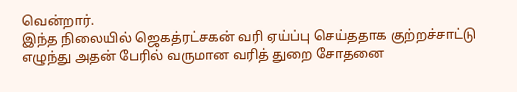வென்றார்.
இந்த நிலையில் ஜெகத்ரட்சகன் வரி ஏய்ப்பு செய்ததாக குற்றச்சாட்டு எழுந்து அதன் பேரில் வருமான வரித் துறை சோதனை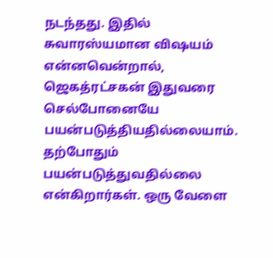நடந்தது. இதில் சுவாரஸ்யமான விஷயம் என்னவென்றால், ஜெகத்ரட்சகன் இதுவரை செல்போனையே பயன்படுத்தியதில்லையாம். தற்போதும் பயன்படுத்துவதில்லை என்கிறார்கள். ஒரு வேளை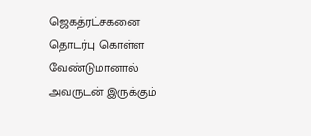ஜெகத்ரட்சகனை தொடர்பு கொள்ள வேண்டுமானால் அவருடன் இருக்கும்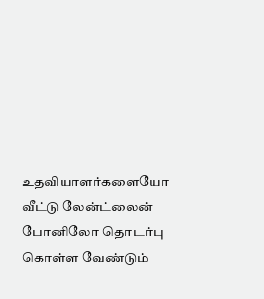உதவியாளர்களையோ வீட்டு லேன்ட்லைன் போனிலோ தொடர்பு கொள்ள வேண்டும்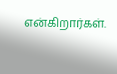என்கிறார்கள்.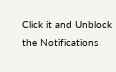Click it and Unblock the Notifications